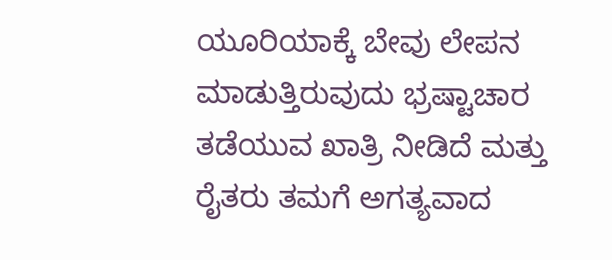ಯೂರಿಯಾಕ್ಕೆ ಬೇವು ಲೇಪನ ಮಾಡುತ್ತಿರುವುದು ಭ್ರಷ್ಟಾಚಾರ ತಡೆಯುವ ಖಾತ್ರಿ ನೀಡಿದೆ ಮತ್ತು ರೈತರು ತಮಗೆ ಅಗತ್ಯವಾದ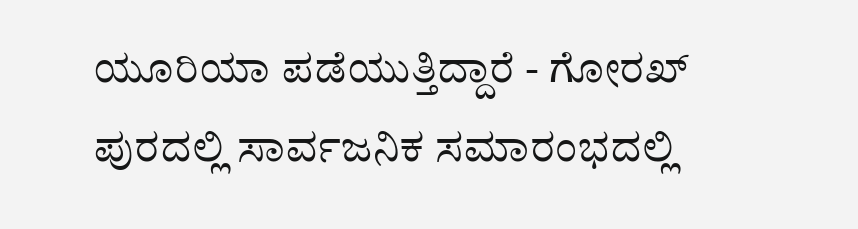ಯೂರಿಯಾ ಪಡೆಯುತ್ತಿದ್ದಾರೆ - ಗೋರಖ್ ಪುರದಲ್ಲಿ ಸಾರ್ವಜನಿಕ ಸಮಾರಂಭದಲ್ಲಿ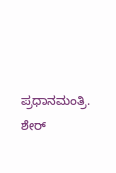ಪ್ರಧಾನಮಂತ್ರಿ.
ಶೇರ್